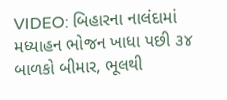VIDEO: બિહારના નાલંદામાં મધ્યાહન ભોજન ખાધા પછી ૩૪ બાળકો બીમાર, ભૂલથી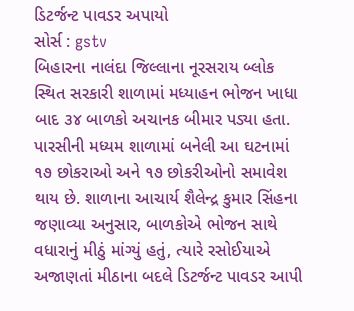ડિટર્જન્ટ પાવડર અપાયો
સોર્સ : gstv
બિહારના નાલંદા જિલ્લાના નૂરસરાય બ્લોક સ્થિત સરકારી શાળામાં મધ્યાહન ભોજન ખાધા બાદ ૩૪ બાળકો અચાનક બીમાર પડ્યા હતા. પારસીની મધ્યમ શાળામાં બનેલી આ ઘટનામાં ૧૭ છોકરાઓ અને ૧૭ છોકરીઓનો સમાવેશ થાય છે. શાળાના આચાર્ય શૈલેન્દ્ર કુમાર સિંહના જણાવ્યા અનુસાર, બાળકોએ ભોજન સાથે વધારાનું મીઠું માંગ્યું હતું, ત્યારે રસોઈયાએ અજાણતાં મીઠાના બદલે ડિટર્જન્ટ પાવડર આપી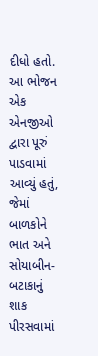દીધો હતો. આ ભોજન એક એનજીઓ દ્વારા પૂરું પાડવામાં આવ્યું હતું, જેમાં બાળકોને ભાત અને સોયાબીન-બટાકાનું શાક પીરસવામાં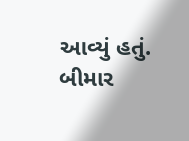આવ્યું હતું. બીમાર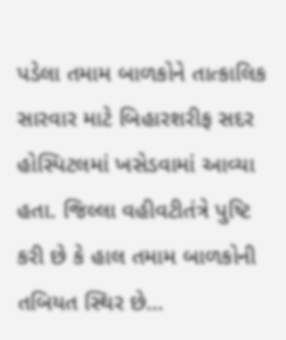પડેલા તમામ બાળકોને તાત્કાલિક સારવાર માટે બિહારશરીફ સદર હોસ્પિટલમાં ખસેડવામાં આવ્યા હતા. જિલ્લા વહીવટીતંત્રે પુષ્ટિ કરી છે કે હાલ તમામ બાળકોની તબિયત સ્થિર છે…